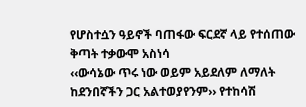የሆስተሷን ዓይኖች ባጠፋው ፍርደኛ ላይ የተሰጠው ቅጣት ተቃውሞ አስነሳ
‹‹ውሳኔው ጥሩ ነው ወይም አይደለም ለማለት ከደንበኛችን ጋር አልተወያየንም›› የተከሳሽ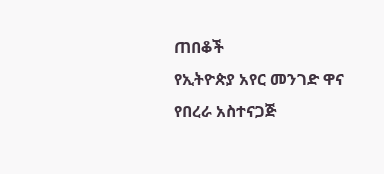ጠበቆች
የኢትዮጵያ አየር መንገድ ዋና የበረራ አስተናጋጅ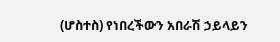(ሆስተስ) የነበረችውን አበራሽ ኃይላይን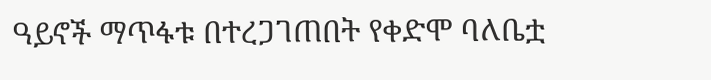ዓይኖች ማጥፋቱ በተረጋገጠበት የቀድሞ ባለቤቷ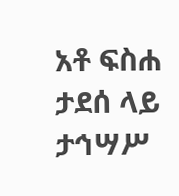አቶ ፍስሐ ታደሰ ላይ ታኅሣሥ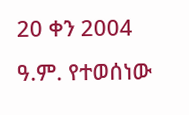20 ቀን 2004 ዓ.ም. የተወሰነው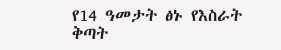የ14 ዓመታት ፅኑ የእስራት ቅጣት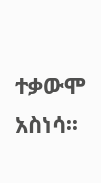ተቃውሞ አስነሳ፡፡